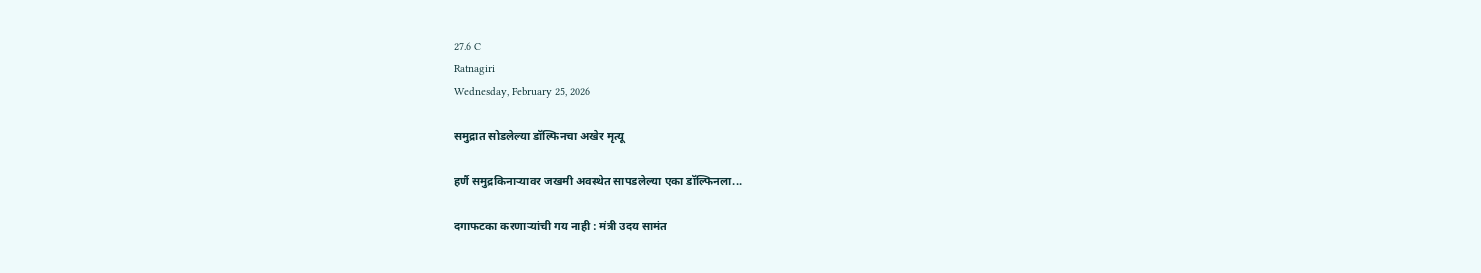27.6 C
Ratnagiri
Wednesday, February 25, 2026

समुद्रात सोडलेल्या डॉल्फिनचा अखेर मृत्यू

हर्णै समुद्रकिनाऱ्यावर जखमी अवस्थेत सापडलेल्या एका डॉल्फिनला...

दगाफटका करणाऱ्यांची गय नाही : मंत्री उदय सामंत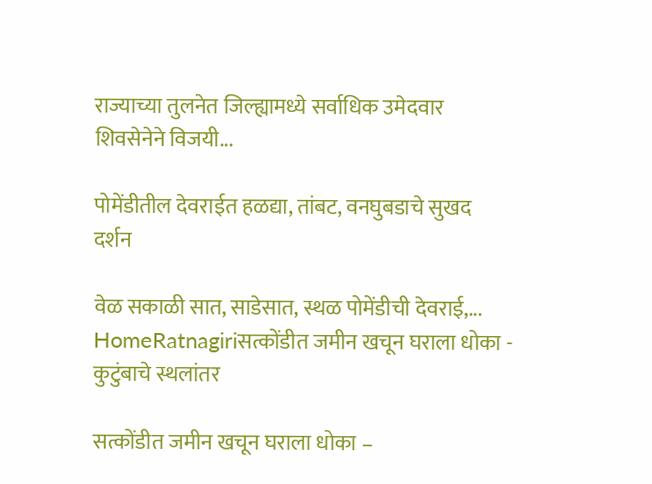राज्याच्या तुलनेत जिल्ह्यामध्ये सर्वाधिक उमेदवार शिवसेनेने विजयी...

पोमेंडीतील देवराईत हळद्या, तांबट, वनघुबडाचे सुखद दर्शन

वेळ सकाळी सात, साडेसात, स्थळ पोमेंडीची देवराई,...
HomeRatnagiriसत्कोंडीत जमीन खचून घराला धोका - कुटुंबाचे स्थलांतर

सत्कोंडीत जमीन खचून घराला धोका –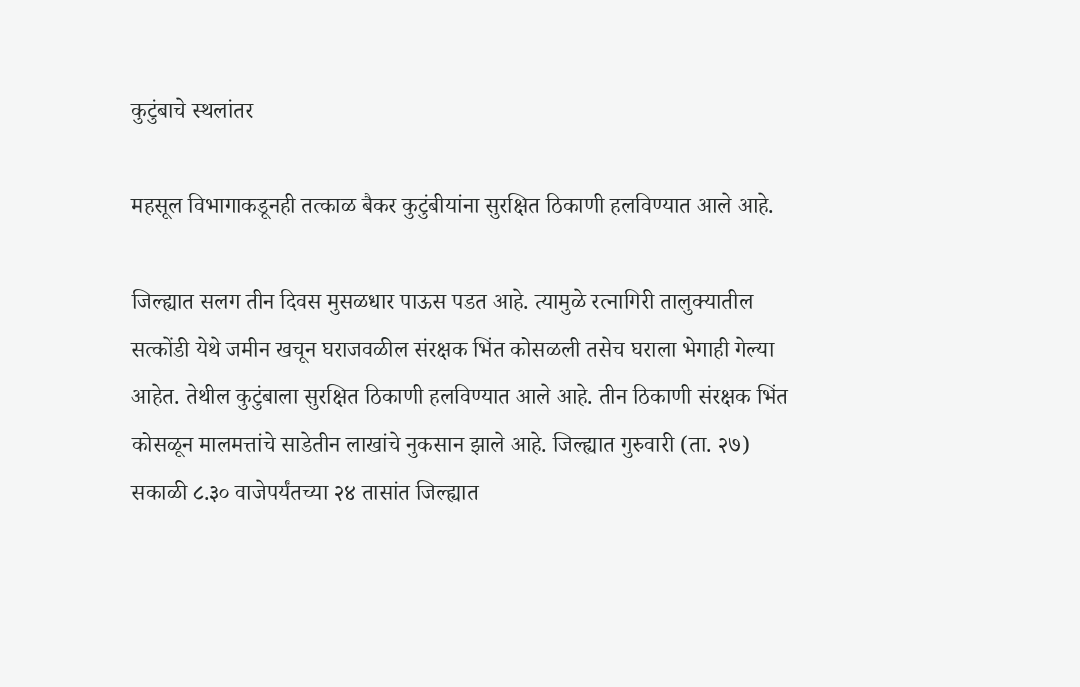कुटुंबाचे स्थलांतर

महसूल विभागाकडूनही तत्काळ बैकर कुटुंबीयांना सुरक्षित ठिकाणी हलविण्यात आले आहे.

जिल्ह्यात सलग तीन दिवस मुसळधार पाऊस पडत आहे. त्यामुळे रत्नागिरी तालुक्यातील सत्कोंडी येथे जमीन खचून घराजवळील संरक्षक भिंत कोसळली तसेच घराला भेगाही गेल्या आहेत. तेथील कुटुंबाला सुरक्षित ठिकाणी हलविण्यात आले आहे. तीन ठिकाणी संरक्षक भिंत कोसळून मालमत्तांचे साडेतीन लाखांचे नुकसान झाले आहे. जिल्ह्यात गुरुवारी (ता. २७) सकाळी ८.३० वाजेपर्यंतच्या २४ तासांत जिल्ह्यात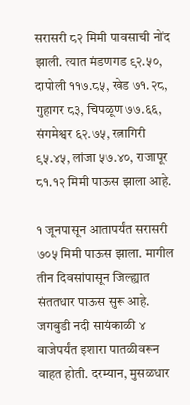सरासरी ८२ मिमी पावसाची नोंद झाली. त्यात मंडणगड ९२.५०, दापोली ११७.८५, खेड ७१.२८, गुहागर ८३, चिपळूण ७७.६६, संगमेश्वर ६२.७५, रत्नागिरी ९५.४५, लांजा ५७.४०, राजापूर ८१.१२ मिमी पाऊस झाला आहे.

१ जूनपासून आतापर्यंत सरासरी ७०५ मिमी पाऊस झाला. मागील तीन दिवसांपासून जिल्ह्यात संततधार पाऊस सुरू आहे. जगबुडी नदी सायंकाळी ४ वाजेपर्यंत इशारा पातळीवरून वाहत होती. दरम्यान, मुसळधार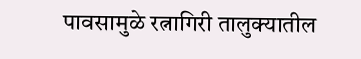पावसामुळे रत्नागिरी तालुक्यातील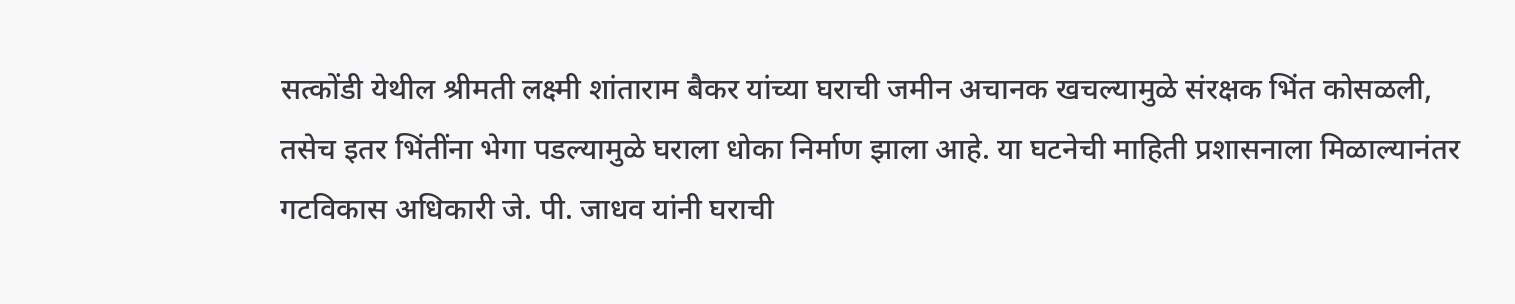सत्कोंडी येथील श्रीमती लक्ष्मी शांताराम बैकर यांच्या घराची जमीन अचानक खचल्यामुळे संरक्षक भिंत कोसळली, तसेच इतर भिंतींना भेगा पडल्यामुळे घराला धोका निर्माण झाला आहे. या घटनेची माहिती प्रशासनाला मिळाल्यानंतर गटविकास अधिकारी जे. पी. जाधव यांनी घराची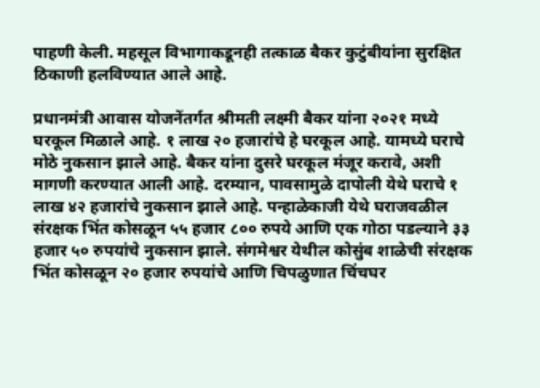पाहणी केली. महसूल विभागाकडूनही तत्काळ बैकर कुटुंबीयांना सुरक्षित ठिकाणी हलविण्यात आले आहे.

प्रधानमंत्री आवास योजनेंतर्गत श्रीमती लक्ष्मी बैकर यांना २०२१ मध्ये घरकूल मिळाले आहे. १ लाख २० हजारांचे हे घरकूल आहे. यामध्ये घराचे मोठे नुकसान झाले आहे. बैकर यांना दुसरे घरकूल मंजूर करावे, अशी मागणी करण्यात आली आहे. दरम्यान, पावसामुळे दापोली येथे घराचे १ लाख ४२ हजारांचे नुकसान झाले आहे. पन्हाळेकाजी येथे घराजवळील संरक्षक भिंत कोसळून ५५ हजार ८०० रुपये आणि एक गोठा पडल्याने ३३ हजार ५० रुपयांचे नुकसान झाले. संगमेश्वर येथील कोसुंब शाळेची संरक्षक भिंत कोसळून २० हजार रुपयांचे आणि चिपळुणात चिंचघर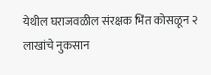येथील घराजवळील संरक्षक भिंत कोसळून २ लाखांचे नुकसान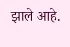झाले आहे.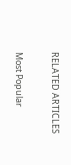RELATED ARTICLES

Most Popular